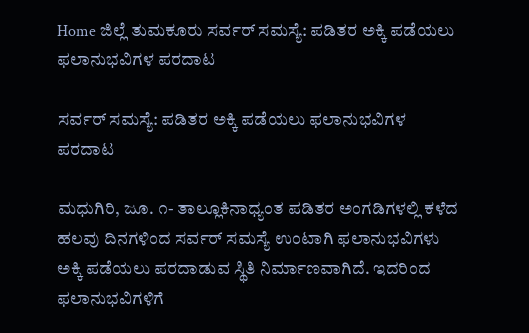Home ಜಿಲ್ಲೆ ತುಮಕೂರು ಸರ್ವರ್ ಸಮಸ್ಯೆ: ಪಡಿತರ ಅಕ್ಕಿ ಪಡೆಯಲು ಫಲಾನುಭವಿಗಳ ಪರದಾಟ

ಸರ್ವರ್ ಸಮಸ್ಯೆ: ಪಡಿತರ ಅಕ್ಕಿ ಪಡೆಯಲು ಫಲಾನುಭವಿಗಳ ಪರದಾಟ

ಮಧುಗಿರಿ, ಜೂ. ೧- ತಾಲ್ಲೂಕಿನಾಧ್ಯಂತ ಪಡಿತರ ಅಂಗಡಿಗಳಲ್ಲಿ ಕಳೆದ ಹಲವು ದಿನಗಳಿಂದ ಸರ್ವರ್ ಸಮಸ್ಯೆ ಉಂಟಾಗಿ ಫಲಾನುಭವಿಗಳು ಅಕ್ಕಿ ಪಡೆಯಲು ಪರದಾಡುವ ಸ್ಥಿತಿ ನಿರ್ಮಾಣವಾಗಿದೆ. ಇದರಿಂದ ಫಲಾನುಭವಿಗಳಿಗೆ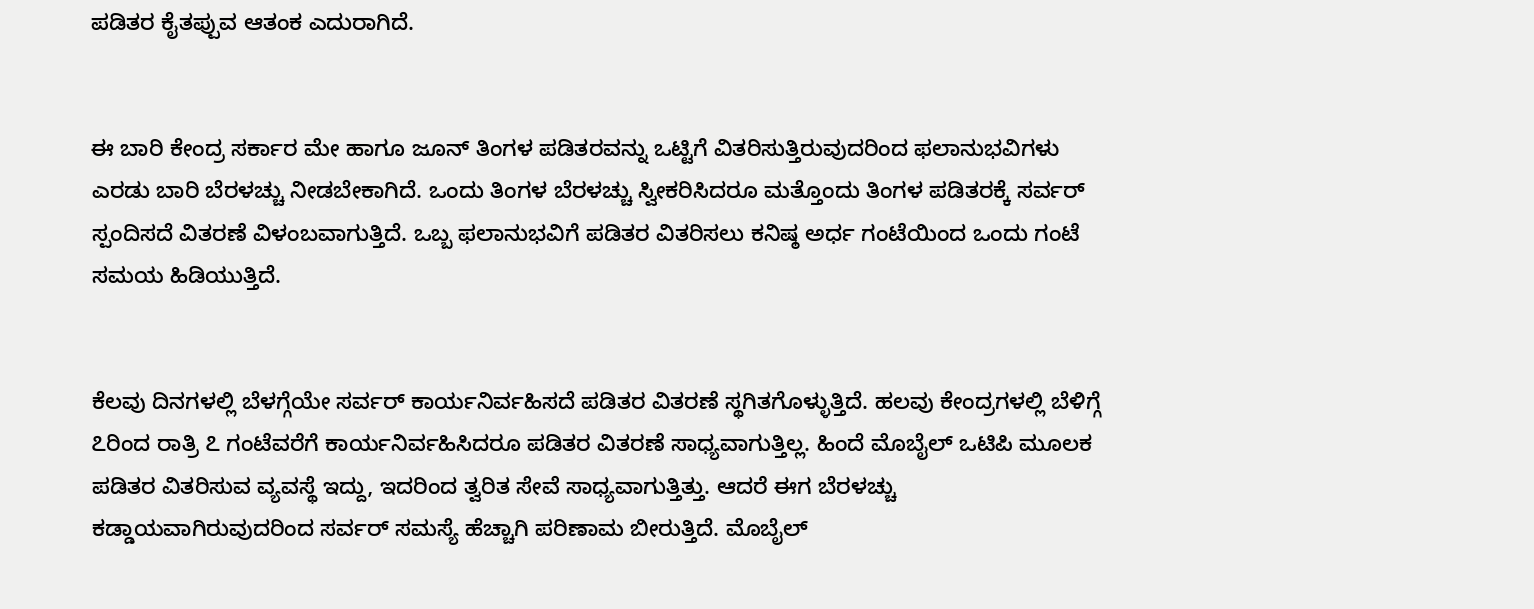ಪಡಿತರ ಕೈತಪ್ಪುವ ಆತಂಕ ಎದುರಾಗಿದೆ.


ಈ ಬಾರಿ ಕೇಂದ್ರ ಸರ್ಕಾರ ಮೇ ಹಾಗೂ ಜೂನ್ ತಿಂಗಳ ಪಡಿತರವನ್ನು ಒಟ್ಟಿಗೆ ವಿತರಿಸುತ್ತಿರುವುದರಿಂದ ಫಲಾನುಭವಿಗಳು ಎರಡು ಬಾರಿ ಬೆರಳಚ್ಚು ನೀಡಬೇಕಾಗಿದೆ. ಒಂದು ತಿಂಗಳ ಬೆರಳಚ್ಚು ಸ್ವೀಕರಿಸಿದರೂ ಮತ್ತೊಂದು ತಿಂಗಳ ಪಡಿತರಕ್ಕೆ ಸರ್ವರ್ ಸ್ಪಂದಿಸದೆ ವಿತರಣೆ ವಿಳಂಬವಾಗುತ್ತಿದೆ. ಒಬ್ಬ ಫಲಾನುಭವಿಗೆ ಪಡಿತರ ವಿತರಿಸಲು ಕನಿಷ್ಠ ಅರ್ಧ ಗಂಟೆಯಿಂದ ಒಂದು ಗಂಟೆ ಸಮಯ ಹಿಡಿಯುತ್ತಿದೆ.


ಕೆಲವು ದಿನಗಳಲ್ಲಿ ಬೆಳಗ್ಗೆಯೇ ಸರ್ವರ್ ಕಾರ್ಯನಿರ್ವಹಿಸದೆ ಪಡಿತರ ವಿತರಣೆ ಸ್ಥಗಿತಗೊಳ್ಳುತ್ತಿದೆ. ಹಲವು ಕೇಂದ್ರಗಳಲ್ಲಿ ಬೆಳಿಗ್ಗೆ ೭ರಿಂದ ರಾತ್ರಿ ೭ ಗಂಟೆವರೆಗೆ ಕಾರ್ಯನಿರ್ವಹಿಸಿದರೂ ಪಡಿತರ ವಿತರಣೆ ಸಾಧ್ಯವಾಗುತ್ತಿಲ್ಲ. ಹಿಂದೆ ಮೊಬೈಲ್ ಒಟಿಪಿ ಮೂಲಕ ಪಡಿತರ ವಿತರಿಸುವ ವ್ಯವಸ್ಥೆ ಇದ್ದು, ಇದರಿಂದ ತ್ವರಿತ ಸೇವೆ ಸಾಧ್ಯವಾಗುತ್ತಿತ್ತು. ಆದರೆ ಈಗ ಬೆರಳಚ್ಚು ಕಡ್ಡಾಯವಾಗಿರುವುದರಿಂದ ಸರ್ವರ್ ಸಮಸ್ಯೆ ಹೆಚ್ಚಾಗಿ ಪರಿಣಾಮ ಬೀರುತ್ತಿದೆ. ಮೊಬೈಲ್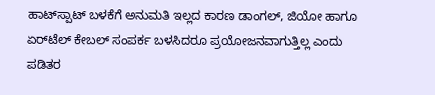ಹಾಟ್‌ಸ್ಪಾಟ್ ಬಳಕೆಗೆ ಅನುಮತಿ ಇಲ್ಲದ ಕಾರಣ ಡಾಂಗಲ್, ಜಿಯೋ ಹಾಗೂ ಏರ್‌ಟೆಲ್ ಕೇಬಲ್ ಸಂಪರ್ಕ ಬಳಸಿದರೂ ಪ್ರಯೋಜನವಾಗುತ್ತಿಲ್ಲ ಎಂದು ಪಡಿತರ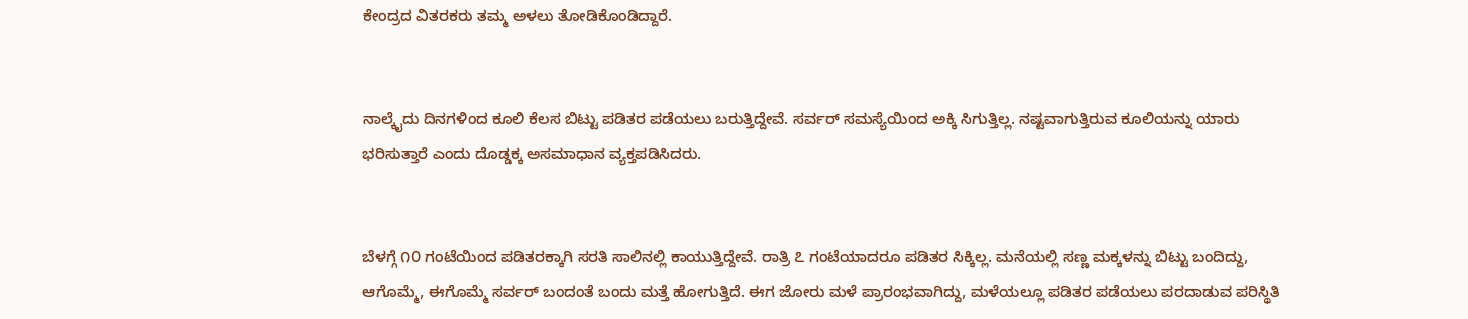ಕೇಂದ್ರದ ವಿತರಕರು ತಮ್ಮ ಅಳಲು ತೋಡಿಕೊಂಡಿದ್ದಾರೆ.


ನಾಲ್ಕೈದು ದಿನಗಳಿಂದ ಕೂಲಿ ಕೆಲಸ ಬಿಟ್ಟು ಪಡಿತರ ಪಡೆಯಲು ಬರುತ್ತಿದ್ದೇವೆ. ಸರ್ವರ್ ಸಮಸ್ಯೆಯಿಂದ ಅಕ್ಕಿ ಸಿಗುತ್ತಿಲ್ಲ. ನಷ್ಟವಾಗುತ್ತಿರುವ ಕೂಲಿಯನ್ನು ಯಾರು ಭರಿಸುತ್ತಾರೆ ಎಂದು ದೊಡ್ಡಕ್ಕ ಅಸಮಾಧಾನ ವ್ಯಕ್ತಪಡಿಸಿದರು.


ಬೆಳಗ್ಗೆ ೧೦ ಗಂಟೆಯಿಂದ ಪಡಿತರಕ್ಕಾಗಿ ಸರತಿ ಸಾಲಿನಲ್ಲಿ ಕಾಯುತ್ತಿದ್ದೇವೆ. ರಾತ್ರಿ ೭ ಗಂಟೆಯಾದರೂ ಪಡಿತರ ಸಿಕ್ಕಿಲ್ಲ. ಮನೆಯಲ್ಲಿ ಸಣ್ಣ ಮಕ್ಕಳನ್ನು ಬಿಟ್ಟು ಬಂದಿದ್ದು, ಆಗೊಮ್ಮೆ, ಈಗೊಮ್ಮೆ ಸರ್ವರ್ ಬಂದಂತೆ ಬಂದು ಮತ್ತೆ ಹೋಗುತ್ತಿದೆ. ಈಗ ಜೋರು ಮಳೆ ಪ್ರಾರಂಭವಾಗಿದ್ದು, ಮಳೆಯಲ್ಲೂ ಪಡಿತರ ಪಡೆಯಲು ಪರದಾಡುವ ಪರಿಸ್ಥಿತಿ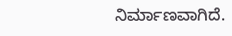ನಿರ್ಮಾಣವಾಗಿದೆ.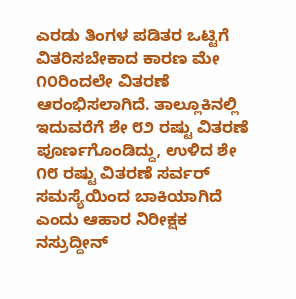ಎರಡು ತಿಂಗಳ ಪಡಿತರ ಒಟ್ಟಿಗೆ ವಿತರಿಸಬೇಕಾದ ಕಾರಣ ಮೇ ೧೦ರಿಂದಲೇ ವಿತರಣೆ ಆರಂಭಿಸಲಾಗಿದೆ. ತಾಲ್ಲೂಕಿನಲ್ಲಿ ಇದುವರೆಗೆ ಶೇ ೮೨ ರಷ್ಟು ವಿತರಣೆ ಪೂರ್ಣಗೊಂಡಿದ್ದು, ಉಳಿದ ಶೇ ೧೮ ರಷ್ಟು ವಿತರಣೆ ಸರ್ವರ್ ಸಮಸ್ಯೆಯಿಂದ ಬಾಕಿಯಾಗಿದೆ ಎಂದು ಆಹಾರ ನಿರೀಕ್ಷಕ ನಸ್ರುದ್ದೀನ್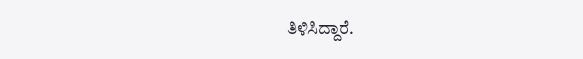ತಿಳಿಸಿದ್ದಾರೆ.